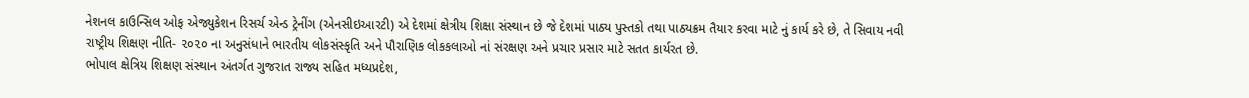નેશનલ કાઉન્સિલ ઓફ એજ્યુકેશન રિસર્ચ એન્ડ ટ્રેનીંગ (એનસીઇઆરટી) એ દેશમાં ક્ષેત્રીય શિક્ષા સંસ્થાન છે જે દેશમાં પાઠ્ય પુસ્તકો તથા પાઠ્યક્રમ તૈયાર કરવા માટે નું કાર્ય કરે છે, તે સિવાય નવી રાષ્ટ્રીય શિક્ષણ નીતિ- ૨૦૨૦ ના અનુસંધાને ભારતીય લોકસંસ્કૃતિ અને પૌરાણિક લોકકલાઓ નાં સંરક્ષણ અને પ્રચાર પ્રસાર માટે સતત કાર્યરત છે.
ભોપાલ ક્ષેત્રિય શિક્ષણ સંસ્થાન અંતર્ગત ગુજરાત રાજ્ય સહિત મધ્યપ્રદેશ,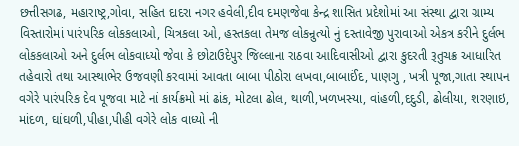છત્તીસગઢ, મહારાષ્ટ્ર,ગોવા, સહિત દાદરા નગર હવેલી,દીવ દમણજેવા કેન્દ્ર શાસિત પ્રદેશોમાં આ સંસ્થા દ્વારા ગ્રામ્ય વિસ્તારોમાં પારંપરિક લોકકલાઓ, ચિત્રકલા ઓ, હસ્તકલા તેમજ લોકન્રુત્યો નું દસ્તાવેજી પુરાવાઓ એકત્ર કરીને દુર્લભ લોકકલાઓ અને દુર્લભ લોકવાધ્યો જેવા કે છોટાઉદેપુર જિલ્લાના રાઠવા આદિવાસીઓ દ્વારા કુદરતી રૂતુચક્ર આધારિત તહેવારો તથા આસ્થાભેર ઉજવણી કરવામાં આવતા બાબા પીઠોરા લખવા,બાબાઈંદ, પાણગુ , ખત્રી પૂજા,ગાતા સ્થાપન વગેરે પારંપરિક દેવ પૂજવા માટે નાં કાર્યક્રમો માં ઢાંક, મોટલા ઢોલ, થાળી,ખળખસ્યા, વાંહળી,દદુડી, ઢોલીયા, શરણાઇ, માંદળ, ઘાંઘળી,પીહા,પીહી વગેરે લોક વાધ્યો ની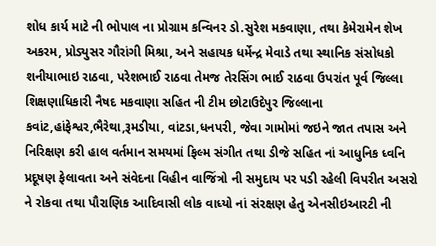શોધ કાર્ય માટે ની ભોપાલ ના પ્રોગ્રામ કન્વિનર ડો.સુરેશ મકવાણા, તથા કેમેરામેન શેખ અકરમ, પ્રોડ્યુસર ગૌરાંગી મિશ્રા, અને સહાયક ધર્મેન્દ્ર મેવાડે તથા સ્થાનિક સંસોધકો શનીયાભાઇ રાઠવા, પરેશભાઈ રાઠવા તેમજ તેરસિંગ ભાઈ રાઠવા ઉપરાંત પૂર્વ જિલ્લા શિક્ષણાધિકારી નૈષદ મકવાણા સહિત ની ટીમ છોટાઉદેપુર જિલ્લાના કવાંટ,હાંફેશ્વર,ભૈરેથા,રૂમડીયા, વાંટડા,ધનપરી, જેવા ગામોમાં જઇને જાત તપાસ અને નિરિક્ષણ કરી હાલ વર્તમાન સમયમાં ફિલ્મ સંગીત તથા ડીજે સહિત નાં આધુનિક ધ્વનિ પ્રદૂષણ ફેલાવતા અને સંવેદના વિહીન વાજિંત્રો ની સમુદાય પર પડી રહેલી વિપરીત અસરો ને રોકવા તથા પૌરાણિક આદિવાસી લોક વાધ્યો નાં સંરક્ષણ હેતુ એનસીઇઆરટી ની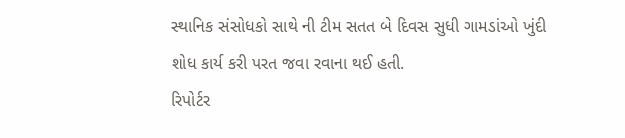સ્થાનિક સંસોધકો સાથે ની ટીમ સતત બે દિવસ સુધી ગામડાંઓ ખુંદી શોધ કાર્ય કરી પરત જવા રવાના થઈ હતી.
રિપોર્ટર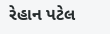રેહાન પટેલ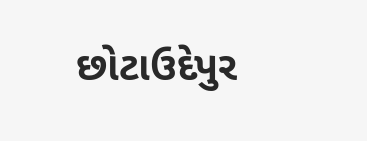છોટાઉદેપુર